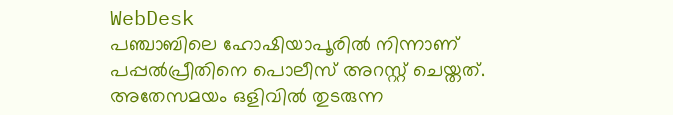WebDesk
പഞ്ചാബിലെ ഹോഷിയാപൂരിൽ നിന്നാണ് പപ്പൽപ്രീതിനെ പൊലീസ് അറസ്റ്റ് ചെയ്തത്. അതേസമയം ഒളിവിൽ തുടരുന്ന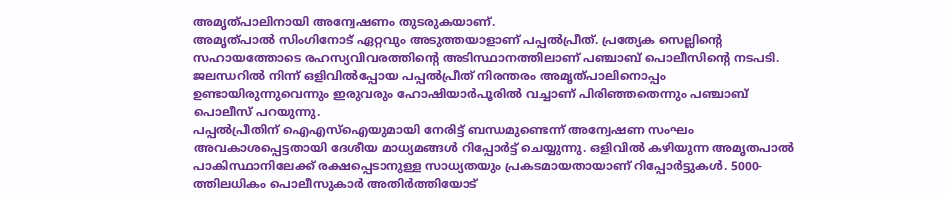അമൃത്പാലിനായി അന്വേഷണം തുടരുകയാണ്.
അമൃത്പാൽ സിംഗിനോട് ഏറ്റവും അടുത്തയാളാണ് പപ്പൽപ്രീത്. പ്രത്യേക സെല്ലിന്റെ സഹായത്തോടെ രഹസ്യവിവരത്തിന്റെ അടിസ്ഥാനത്തിലാണ് പഞ്ചാബ് പൊലീസിന്റെ നടപടി. ജലന്ധറിൽ നിന്ന് ഒളിവിൽപ്പോയ പപ്പൽപ്രീത് നിരന്തരം അമൃത്പാലിനൊപ്പം ഉണ്ടായിരുന്നുവെന്നും ഇരുവരും ഹോഷിയാർപൂരിൽ വച്ചാണ് പിരിഞ്ഞതെന്നും പഞ്ചാബ് പൊലീസ് പറയുന്നു.
പപ്പൽപ്രീതിന് ഐഎസ്ഐയുമായി നേരിട്ട് ബന്ധമുണ്ടെന്ന് അന്വേഷണ സംഘം അവകാശപ്പെട്ടതായി ദേശീയ മാധ്യമങ്ങൾ റിപ്പോർട്ട് ചെയ്യുന്നു. ഒളിവിൽ കഴിയുന്ന അമൃതപാൽ പാകിസ്ഥാനിലേക്ക് രക്ഷപ്പെടാനുള്ള സാധ്യതയും പ്രകടമായതായാണ് റിപ്പോർട്ടുകൾ. 5000-ത്തിലധികം പൊലീസുകാർ അതിർത്തിയോട്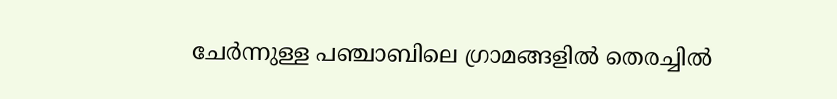ചേർന്നുള്ള പഞ്ചാബിലെ ഗ്രാമങ്ങളിൽ തെരച്ചിൽ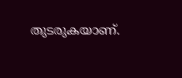തുടരുകയാണ്.